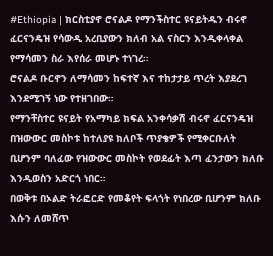#Ethiopia | ክርስቲያኖ ሮናልዶ የማንችስተር ዩናይትዱን ብሩኖ ፈርናንዴዝ የሳውዲ አረቢያውን ክለብ አል ናስርን እንዲቀላቀል የማሳመን ስራ እየሰራ መሆኑ ተነገረ።
ሮናልዶ ቡርኖን ለማሳመን ከፍተኛ እና ተከታታይ ጥረት እያደረገ እንደሚገኝ ነው የተዘገበው።
የማንቸስተር ዩናይት የአማካይ ክፍል አንቀሳቃሽ ብሩኖ ፈርናንዴዝ በዝውውር መስኮቱ ከተለያዩ ክለቦች ጥያቄዎች የሚቀርቡለት ቢሆንም ባለፈው የዝውውር መስኮት የወደፊት እጣ ፈንታውን ክለቡ እንዲወስን አድርጎ ነበር።
በወቅቱ በኦልድ ትራፎርድ የመቆየት ፍላጎት የነበረው ቢሆንም ክለቡ እሱን ለመሸጥ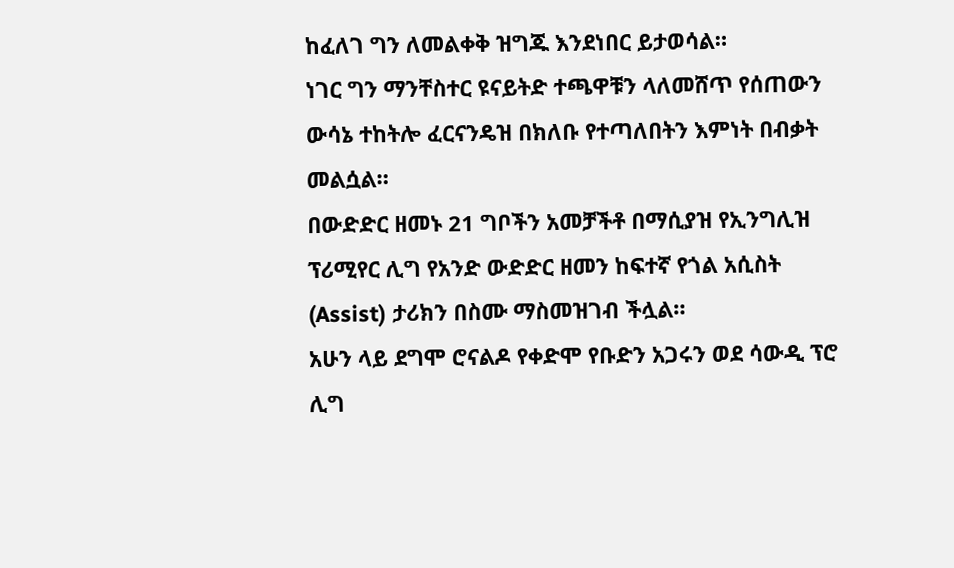ከፈለገ ግን ለመልቀቅ ዝግጁ እንደነበር ይታወሳል።
ነገር ግን ማንቸስተር ዩናይትድ ተጫዋቹን ላለመሸጥ የሰጠውን ውሳኔ ተከትሎ ፈርናንዴዝ በክለቡ የተጣለበትን እምነት በብቃት መልሷል።
በውድድር ዘመኑ 21 ግቦችን አመቻችቶ በማሲያዝ የኢንግሊዝ ፕሪሚየር ሊግ የአንድ ውድድር ዘመን ከፍተኛ የጎል አሲስት (Assist) ታሪክን በስሙ ማስመዝገብ ችሏል።
አሁን ላይ ደግሞ ሮናልዶ የቀድሞ የቡድን አጋሩን ወደ ሳውዲ ፕሮ ሊግ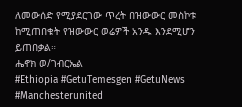ለመውሰድ የሚያደርገው ጥረት በዝውውር መስኮቱ ከሚጠበቁት የዝውውር ወሬዎች አንዱ እንደሚሆን ይጠበቃል።
ሔኖክ ወ/ገብርኤል
#Ethiopia #GetuTemesgen #GetuNews
#Manchesterunited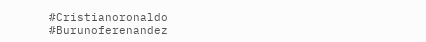#Cristianoronaldo
#Burunoferenandez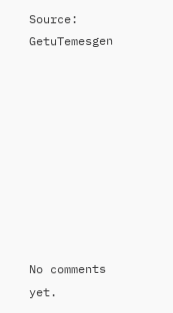Source: GetuTemesgen









No comments yet.